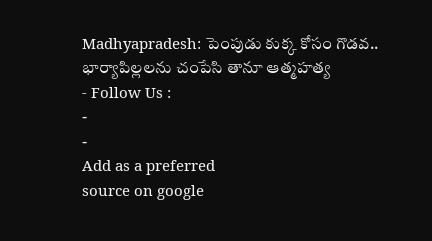Madhyapradesh: పెంపుడు కుక్క కోసం గొడవ.. భార్యాపిల్లలను చంపేసి తానూ ఆత్మహత్య
- Follow Us :
-
-
Add as a preferred
source on google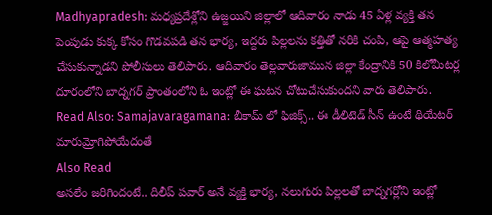Madhyapradesh: మధ్యప్రదేశ్లోని ఉజ్జయిని జిల్లాలో ఆదివారం నాడు 45 ఏళ్ల వ్యక్తి తన పెంపుడు కుక్క కోసం గొడవపడి తన భార్య, ఇద్దరు పిల్లలను కత్తితో నరికి చంపి, ఆపై ఆత్మహత్య చేసుకున్నాడని పోలీసులు తెలిపారు. ఆదివారం తెల్లవారుజామున జిల్లా కేంద్రానికి 50 కిలోమీటర్ల దూరంలోని బాద్నగర్ ప్రాంతంలోని ఓ ఇంట్లో ఈ ఘటన చోటుచేసుకుందని వారు తెలిపారు.
Read Also: Samajavaragamana: బీకామ్ లో ఫిజిక్స్.. ఈ డీలిటెడ్ సీన్ ఉంటే థియేటర్ మారుమ్రోగిపోయేదంతే
Also Read
అసలేం జరిగిందంటే.. దిలీప్ పవార్ అనే వ్యక్తి భార్య, నలుగురు పిల్లలతో బాద్నగర్లోని ఇంట్లో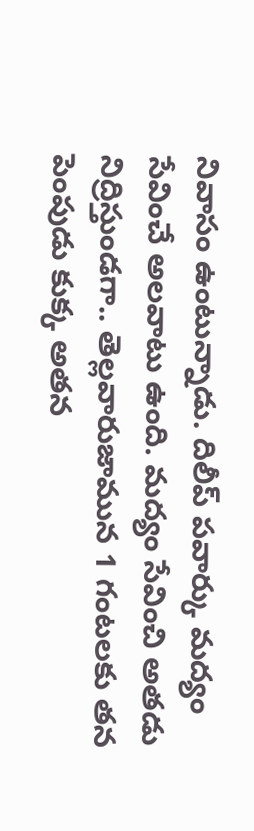నివాసం ఉంటున్నాడు. దిలీప్ పవార్కు మద్యం సేవించే అలవాటు ఉంది. మద్యం సేవించి అతడు నిద్రిస్తుండగా.. తెల్లవారుజామున 1 గంటలకు తన పెంపుడు కుక్క అతన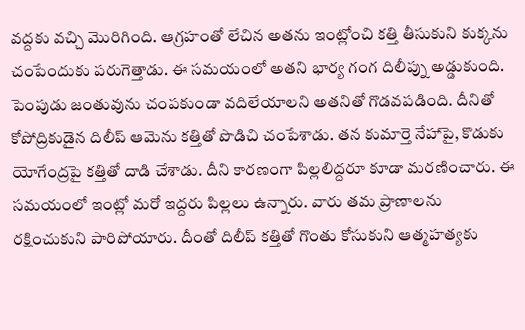వద్దకు వచ్చి మొరిగింది. ఆగ్రహంతో లేచిన అతను ఇంట్లోంచి కత్తి తీసుకుని కుక్కను చంపేందుకు పరుగెత్తాడు. ఈ సమయంలో అతని భార్య గంగ దిలీప్ను అడ్డుకుంది. పెంపుడు జంతువును చంపకుండా వదిలేయాలని అతనితో గొడవపడింది. దీనితో కోపోద్రికుడైన దిలీప్ ఆమెను కత్తితో పొడిచి చంపేశాడు. తన కుమార్తె నేహాపై, కొడుకు యోగేంద్రపై కత్తితో దాడి చేశాడు. దీని కారణంగా పిల్లలిద్దరూ కూడా మరణించారు. ఈ సమయంలో ఇంట్లో మరో ఇద్దరు పిల్లలు ఉన్నారు. వారు తమ ప్రాణాలను రక్షించుకుని పారిపోయారు. దీంతో దిలీప్ కత్తితో గొంతు కోసుకుని ఆత్మహత్యకు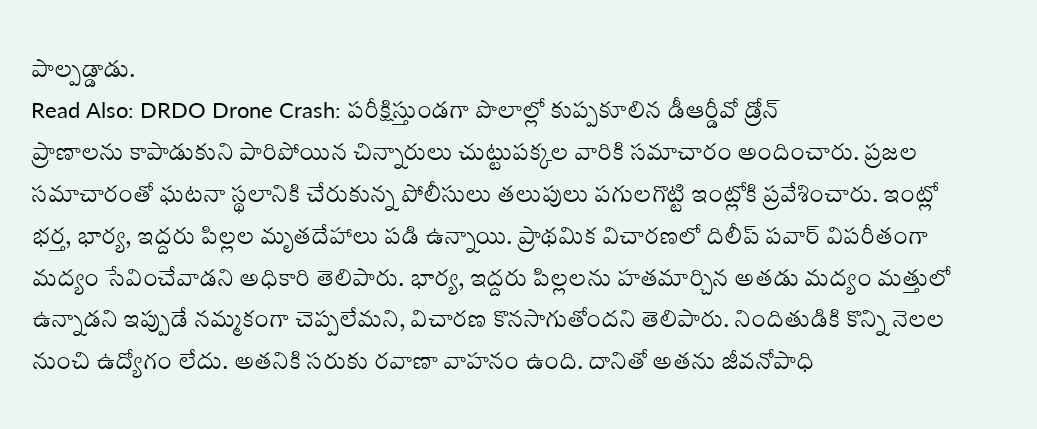పాల్పడ్డాడు.
Read Also: DRDO Drone Crash: పరీక్షిస్తుండగా పొలాల్లో కుప్పకూలిన డీఆర్డీవో డ్రోన్
ప్రాణాలను కాపాడుకుని పారిపోయిన చిన్నారులు చుట్టుపక్కల వారికి సమాచారం అందించారు. ప్రజల సమాచారంతో ఘటనా స్థలానికి చేరుకున్న పోలీసులు తలుపులు పగులగొట్టి ఇంట్లోకి ప్రవేశించారు. ఇంట్లో భర్త, భార్య, ఇద్దరు పిల్లల మృతదేహాలు పడి ఉన్నాయి. ప్రాథమిక విచారణలో దిలీప్ పవార్ విపరీతంగా మద్యం సేవించేవాడని అధికారి తెలిపారు. భార్య, ఇద్దరు పిల్లలను హతమార్చిన అతడు మద్యం మత్తులో ఉన్నాడని ఇప్పుడే నమ్మకంగా చెప్పలేమని, విచారణ కొనసాగుతోందని తెలిపారు. నిందితుడికి కొన్ని నెలల నుంచి ఉద్యోగం లేదు. అతనికి సరుకు రవాణా వాహనం ఉంది. దానితో అతను జీవనోపాధి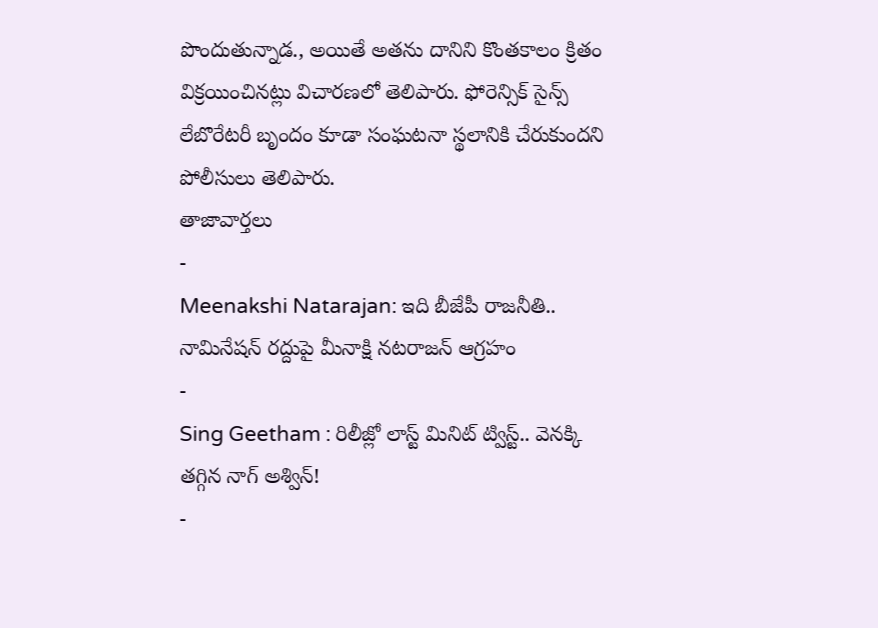పొందుతున్నాడ., అయితే అతను దానిని కొంతకాలం క్రితం విక్రయించినట్లు విచారణలో తెలిపారు. ఫోరెన్సిక్ సైన్స్ లేబొరేటరీ బృందం కూడా సంఘటనా స్థలానికి చేరుకుందని పోలీసులు తెలిపారు.
తాజావార్తలు
-
Meenakshi Natarajan: ఇది బీజేపీ రాజనీతి.. నామినేషన్ రద్దుపై మీనాక్షి నటరాజన్ ఆగ్రహం
-
Sing Geetham : రిలీజ్లో లాస్ట్ మినిట్ ట్విస్ట్.. వెనక్కి తగ్గిన నాగ్ అశ్విన్!
-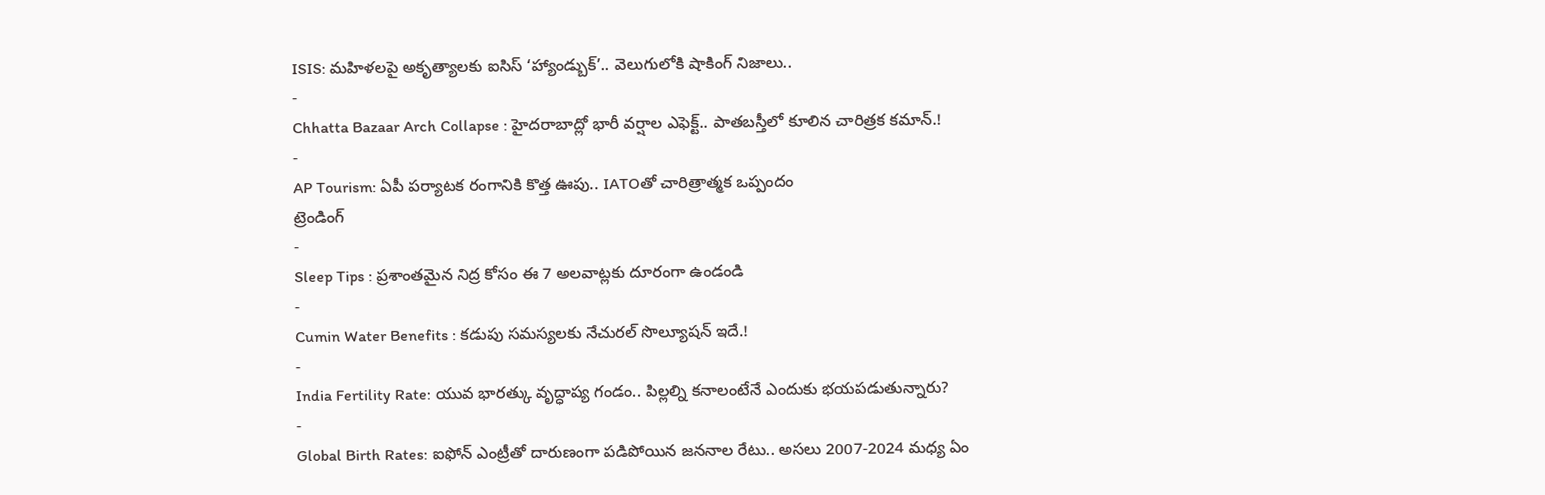ISIS: మహిళలపై అకృత్యాలకు ఐసిస్ ‘హ్యాండ్బుక్’.. వెలుగులోకి షాకింగ్ నిజాలు..
-
Chhatta Bazaar Arch Collapse : హైదరాబాద్లో భారీ వర్షాల ఎఫెక్ట్.. పాతబస్తీలో కూలిన చారిత్రక కమాన్.!
-
AP Tourism: ఏపీ పర్యాటక రంగానికి కొత్త ఊపు.. IATOతో చారిత్రాత్మక ఒప్పందం
ట్రెండింగ్
-
Sleep Tips : ప్రశాంతమైన నిద్ర కోసం ఈ 7 అలవాట్లకు దూరంగా ఉండండి
-
Cumin Water Benefits : కడుపు సమస్యలకు నేచురల్ సొల్యూషన్ ఇదే.!
-
India Fertility Rate: యువ భారత్కు వృద్ధాప్య గండం.. పిల్లల్ని కనాలంటేనే ఎందుకు భయపడుతున్నారు?
-
Global Birth Rates: ఐఫోన్ ఎంట్రీతో దారుణంగా పడిపోయిన జననాల రేటు.. అసలు 2007-2024 మధ్య ఏం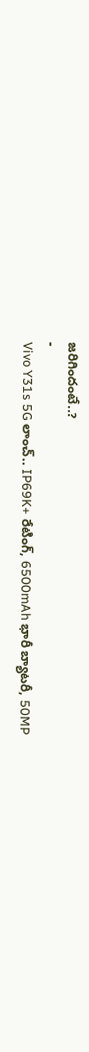జరిగిందంటే..?
-
Vivo Y31s 5G లాంచ్.. IP69K+ రేటింగ్, 6500mAh భారీ బ్యాటరీ, 50MP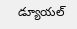డ్యూయల్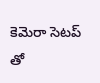కెమెరా సెటప్ తో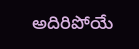అదిరిపోయే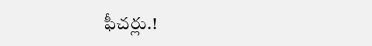ఫీచర్లు.!